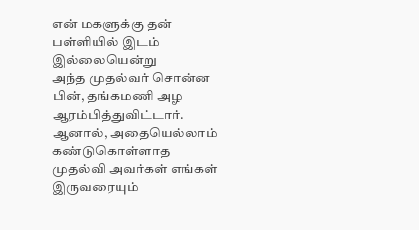என் மகளுக்கு தன் பள்ளியில் இடம் இல்லையென்று
அந்த முதல்வர் சொன்ன பின், தங்கமணி அழ ஆரம்பித்துவிட்டார். ஆனால், அதையெல்லாம் கண்டுகொள்ளாத
முதல்வி அவர்கள் எங்கள் இருவரையும்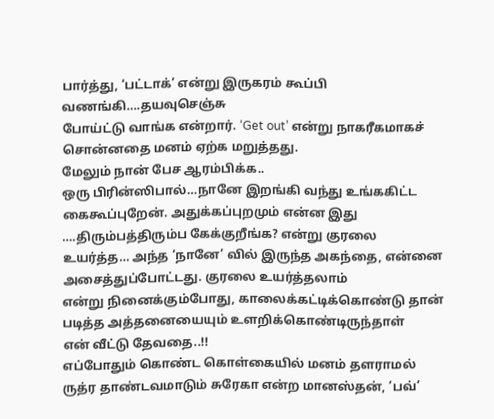பார்த்து, ‘பட்டாக்’ என்று இருகரம் கூப்பி வணங்கி….தயவுசெஞ்சு
போய்ட்டு வாங்க என்றார். ‘Get out’ என்று நாகரீகமாகச் சொன்னதை மனம் ஏற்க மறுத்தது.
மேலும் நான் பேச ஆரம்பிக்க..
ஒரு பிரின்ஸிபால்…நானே இறங்கி வந்து உங்ககிட்ட
கைகூப்புறேன். அதுக்கப்புறமும் என்ன இது ….திரும்பத்திரும்ப கேக்குறீங்க? என்று குரலை
உயர்த்த… அந்த ‘நானே’ வில் இருந்த அகந்தை, என்னை அசைத்துப்போட்டது. குரலை உயர்த்தலாம்
என்று நினைக்கும்போது, காலைக்கட்டிக்கொண்டு தான் படித்த அத்தனையையும் உளறிக்கொண்டிருந்தாள்
என் வீட்டு தேவதை..!!
எப்போதும் கொண்ட கொள்கையில் மனம் தளராமல்
ருத்ர தாண்டவமாடும் சுரேகா என்ற மானஸ்தன், ’பவ்’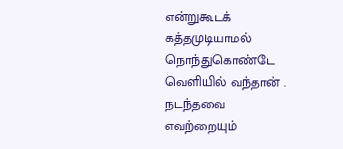என்றுகூடக் கத்தமுடியாமல் நொந்துகொண்டே
வெளியில் வந்தான் .
நடந்தவை
எவற்றையும்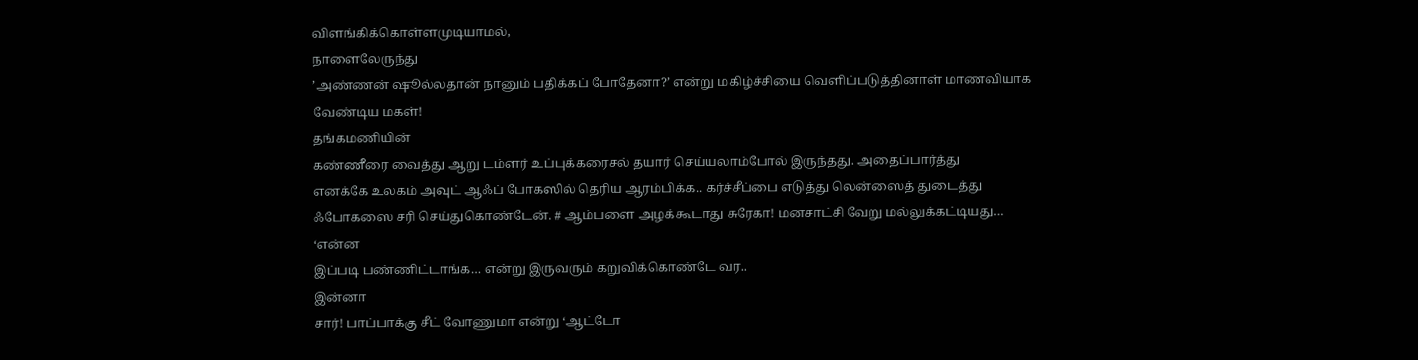விளங்கிக்கொள்ளமுடியாமல்,
நாளைலேருந்து
’அண்ணன் ஷூல்லதான் நானும் பதிக்கப் போதேனா?’ என்று மகிழ்ச்சியை வெளிப்படுத்தினாள் மாணவியாக
வேண்டிய மகள்!
தங்கமணியின்
கண்ணீரை வைத்து ஆறு டம்ளர் உப்புக்கரைசல் தயார் செய்யலாம்போல் இருந்தது. அதைப்பார்த்து
எனக்கே உலகம் அவுட் ஆஃப் போகஸில் தெரிய ஆரம்பிக்க.. கர்ச்சீப்பை எடுத்து லென்ஸைத் துடைத்து
ஃபோகஸை சரி செய்துகொண்டேன். # ஆம்பளை அழக்கூடாது சுரேகா! மனசாட்சி வேறு மல்லுக்கட்டியது…
‘என்ன
இப்படி பண்ணிட்டாங்க… என்று இருவரும் கறுவிக்கொண்டே வர..
இன்னா
சார்! பாப்பாக்கு சீட் வோணுமா என்று ‘ஆட்டோ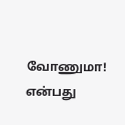வோணுமா! என்பது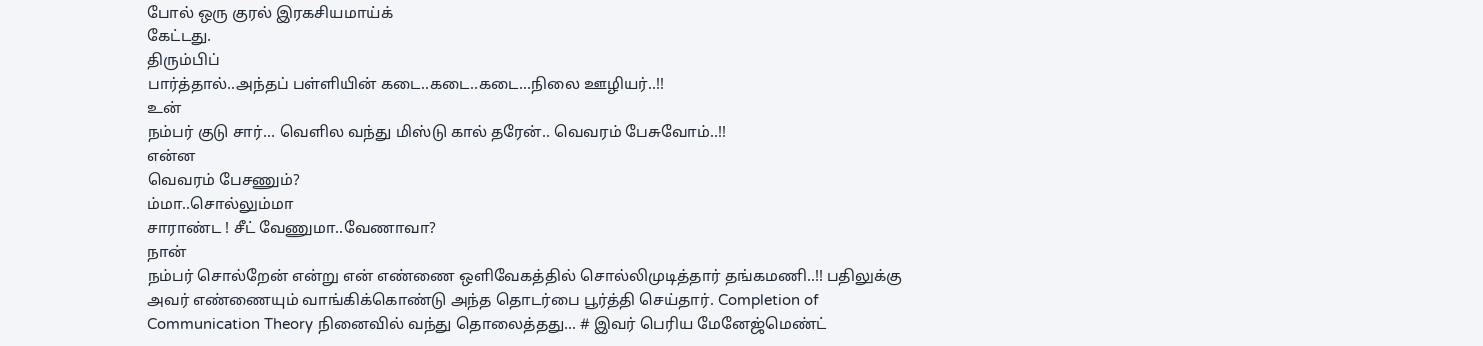போல் ஒரு குரல் இரகசியமாய்க்
கேட்டது.
திரும்பிப்
பார்த்தால்..அந்தப் பள்ளியின் கடை..கடை..கடை…நிலை ஊழியர்..!!
உன்
நம்பர் குடு சார்… வெளில வந்து மிஸ்டு கால் தரேன்.. வெவரம் பேசுவோம்..!!
என்ன
வெவரம் பேசணும்?
ம்மா..சொல்லும்மா
சாராண்ட ! சீட் வேணுமா..வேணாவா?
நான்
நம்பர் சொல்றேன் என்று என் எண்ணை ஒளிவேகத்தில் சொல்லிமுடித்தார் தங்கமணி..!! பதிலுக்கு
அவர் எண்ணையும் வாங்கிக்கொண்டு அந்த தொடர்பை பூர்த்தி செய்தார். Completion of
Communication Theory நினைவில் வந்து தொலைத்தது… # இவர் பெரிய மேனேஜ்மெண்ட்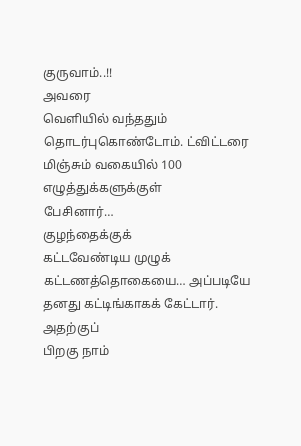குருவாம்..!!
அவரை
வெளியில் வந்ததும் தொடர்புகொண்டோம். ட்விட்டரை மிஞ்சும் வகையில் 100 எழுத்துக்களுக்குள்
பேசினார்…
குழந்தைக்குக்
கட்டவேண்டிய முழுக் கட்டணத்தொகையை… அப்படியே தனது கட்டிங்காகக் கேட்டார். அதற்குப்
பிறகு நாம்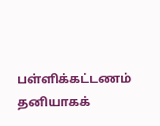பள்ளிக்கட்டணம் தனியாகக்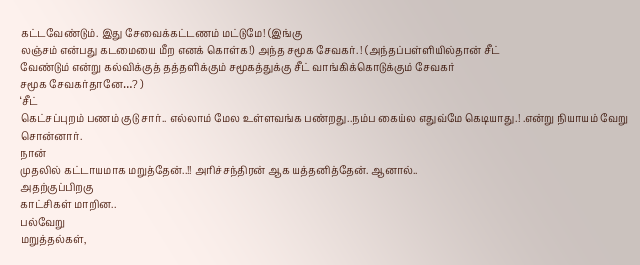கட்டவேண்டும். இது சேவைக்கட்டணம் மட்டுமே! (இங்கு
லஞ்சம் என்பது கடமையை மீற எனக் கொள்க!) அந்த சமூக சேவகர். ! (அந்தப்பள்ளியில்தான் சீட்
வேண்டும் என்று கல்விக்குத் தத்தளிக்கும் சமூகத்துக்கு சீட் வாங்கிக்கொடுக்கும் சேவகர்
சமூக சேவகர்தானே…? )
‘சீட்
கெட்சப்புறம் பணம் குடு சார்.. எல்லாம் மேல உள்ளவங்க பண்றது..நம்ப கைய்ல எதுவ்மே கெடியாது.! .என்று நியாயம் வேறு சொன்னார்.
நான்
முதலில் கட்டாயமாக மறுத்தேன்..!! அரிச்சந்திரன் ஆக யத்தனித்தேன். ஆனால்..
அதற்குப்பிறகு
காட்சிகள் மாறின..
பல்வேறு
மறுத்தல்கள்,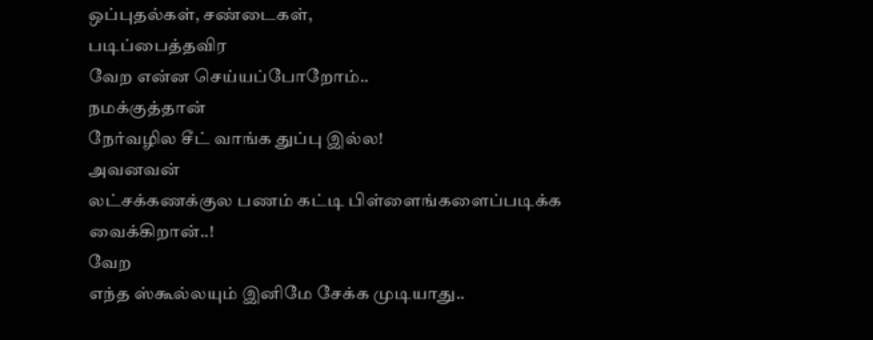ஒப்புதல்கள், சண்டைகள்,
படிப்பைத்தவிர
வேற என்ன செய்யப்போறோம்..
நமக்குத்தான்
நேர்வழில சீட் வாங்க துப்பு இல்ல!
அவனவன்
லட்சக்கணக்குல பணம் கட்டி பிள்ளைங்களைப்படிக்க வைக்கிறான்..!
வேற
எந்த ஸ்கூல்லயும் இனிமே சேக்க முடியாது..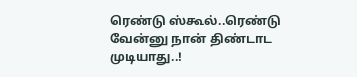ரெண்டு ஸ்கூல்..ரெண்டு வேன்னு நான் திண்டாட
முடியாது..!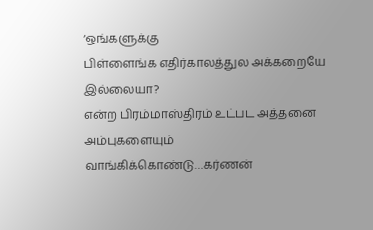‘ஒங்களுக்கு
பிள்ளைங்க எதிர்காலத்துல அக்கறையே இல்லையா?
என்ற பிரம்மாஸ்திரம் உட்பட அத்தனை அம்புகளையும்
வாங்கிக்கொண்டு…கர்ணன்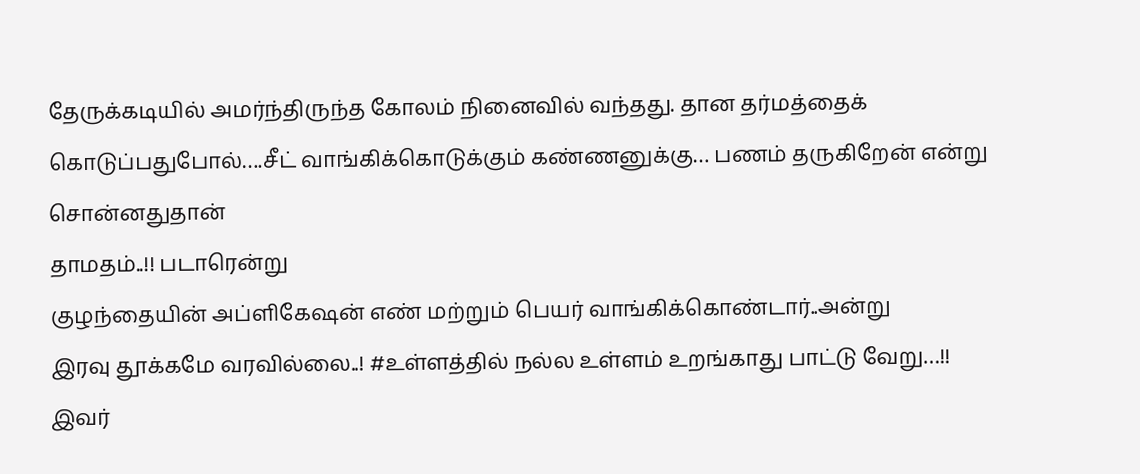தேருக்கடியில் அமர்ந்திருந்த கோலம் நினைவில் வந்தது. தான தர்மத்தைக்
கொடுப்பதுபோல்….சீட் வாங்கிக்கொடுக்கும் கண்ணனுக்கு… பணம் தருகிறேன் என்று சொன்னதுதான்
தாமதம்..!! படாரென்று
குழந்தையின் அப்ளிகேஷன் எண் மற்றும் பெயர் வாங்கிக்கொண்டார்..அன்று
இரவு தூக்கமே வரவில்லை..! #உள்ளத்தில் நல்ல உள்ளம் உறங்காது பாட்டு வேறு…!! இவர்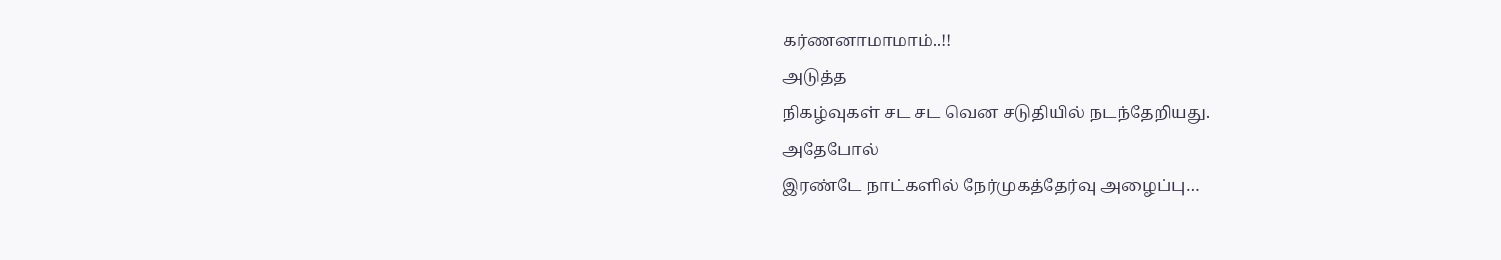கர்ணனாமாமாம்..!!
அடுத்த
நிகழ்வுகள் சட சட வென சடுதியில் நடந்தேறியது.
அதேபோல்
இரண்டே நாட்களில் நேர்முகத்தேர்வு அழைப்பு…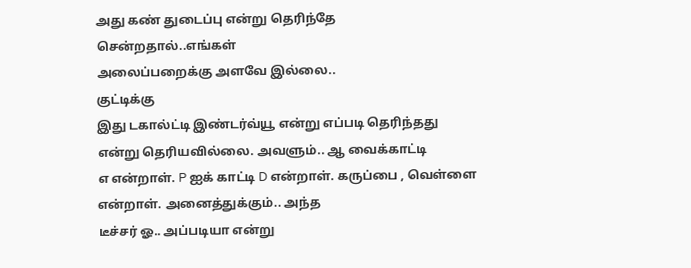அது கண் துடைப்பு என்று தெரிந்தே சென்றதால்..எங்கள்
அலைப்பறைக்கு அளவே இல்லை..
குட்டிக்கு
இது டகால்ட்டி இண்டர்வ்யூ என்று எப்படி தெரிந்தது என்று தெரியவில்லை. அவளும்.. ஆ வைக்காட்டி
எ என்றாள். P ஐக் காட்டி D என்றாள். கருப்பை , வெள்ளை என்றாள். அனைத்துக்கும்.. அந்த
டீச்சர் ஓ.. அப்படியா என்று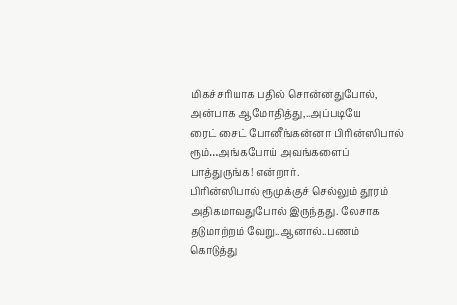மிகச்சரியாக பதில் சொன்னதுபோல், அன்பாக ஆமோதித்து,..அப்படியே
ரைட் சைட் போனீங்கன்னா பிரின்ஸிபால் ரூம்…அங்கபோய் அவங்களைப் பாத்துருங்க! என்றார்.
பிரின்ஸிபால் ரூமுக்குச் செல்லும் தூரம்
அதிகமாவதுபோல் இருந்தது. லேசாக தடுமாற்றம் வேறு..ஆனால்..பணம் கொடுத்து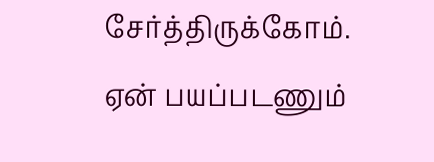சேர்த்திருக்கோம்.
ஏன் பயப்படணும்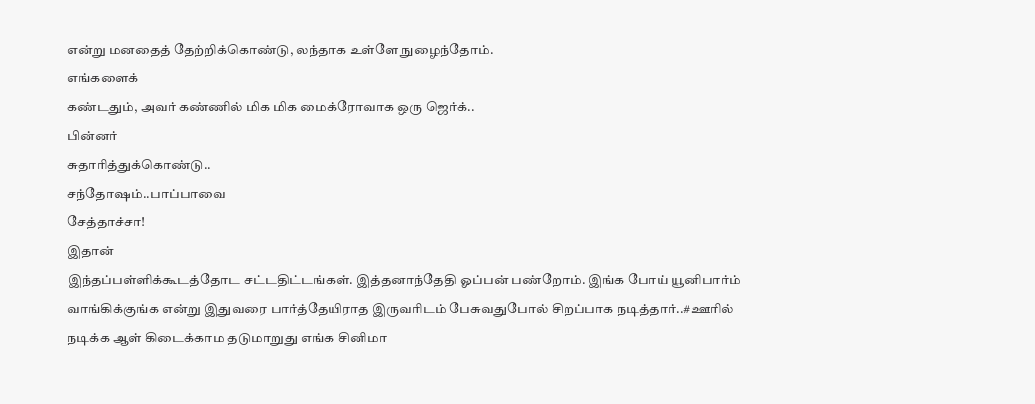என்று மனதைத் தேற்றிக்கொண்டு, லந்தாக உள்ளே நுழைந்தோம்.
எங்களைக்
கண்டதும், அவர் கண்ணில் மிக மிக மைக்ரோவாக ஒரு ஜெர்க்..
பின்னர்
சுதாரித்துக்கொண்டு..
சந்தோஷம்..பாப்பாவை
சேத்தாச்சா!
இதான்
இந்தப்பள்ளிக்கூடத்தோட சட்டதிட்டங்கள். இத்தனாந்தேதி ஓப்பன் பண்றோம். இங்க போய் யூனிபார்ம்
வாங்கிக்குங்க என்று இதுவரை பார்த்தேயிராத இருவரிடம் பேசுவதுபோல் சிறப்பாக நடித்தார்..#ஊரில்
நடிக்க ஆள் கிடைக்காம தடுமாறுது எங்க சினிமா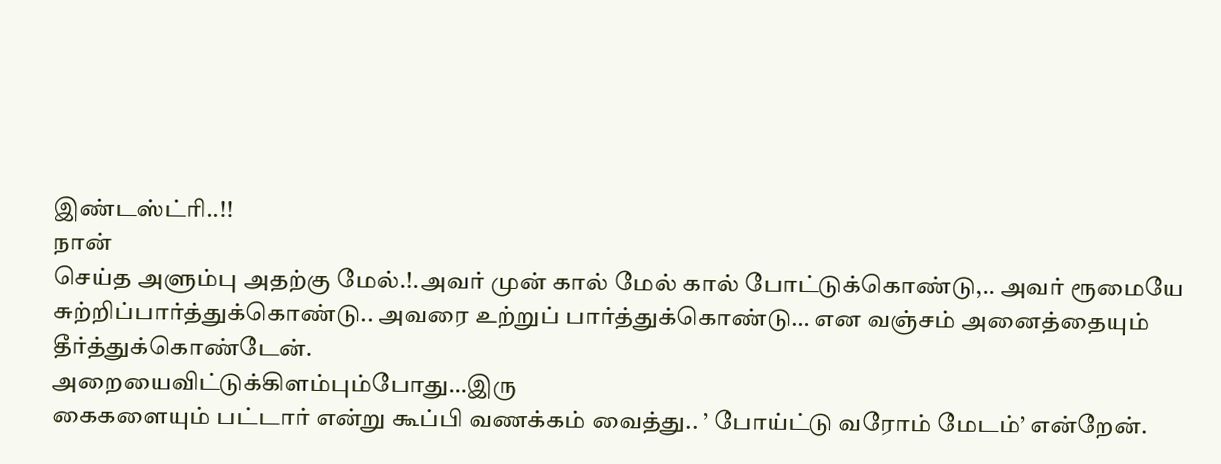இண்டஸ்ட்ரி..!!
நான்
செய்த அளும்பு அதற்கு மேல்.!.அவர் முன் கால் மேல் கால் போட்டுக்கொண்டு,.. அவர் ரூமையே
சுற்றிப்பார்த்துக்கொண்டு.. அவரை உற்றுப் பார்த்துக்கொண்டு… என வஞ்சம் அனைத்தையும்
தீர்த்துக்கொண்டேன்.
அறையைவிட்டுக்கிளம்பும்போது…இரு
கைகளையும் பட்டார் என்று கூப்பி வணக்கம் வைத்து.. ’ போய்ட்டு வரோம் மேடம்’ என்றேன்.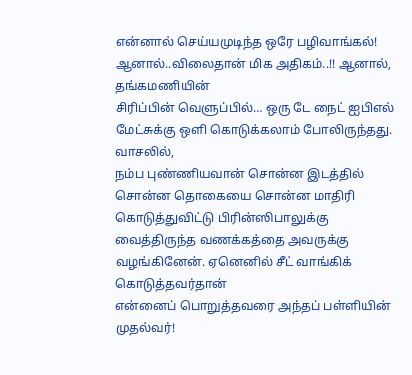என்னால் செய்யமுடிந்த ஒரே பழிவாங்கல்! ஆனால்..விலைதான் மிக அதிகம்..!! ஆனால், தங்கமணியின்
சிரிப்பின் வெளுப்பில்… ஒரு டே நைட் ஐபிஎல் மேட்சுக்கு ஒளி கொடுக்கலாம் போலிருந்தது.
வாசலில்,
நம்ப புண்ணியவான் சொன்ன இடத்தில் சொன்ன தொகையை சொன்ன மாதிரி கொடுத்துவிட்டு பிரின்ஸிபாலுக்கு
வைத்திருந்த வணக்கத்தை அவருக்கு வழங்கினேன். ஏனெனில் சீட் வாங்கிக் கொடுத்தவர்தான்
என்னைப் பொறுத்தவரை அந்தப் பள்ளியின் முதல்வர்!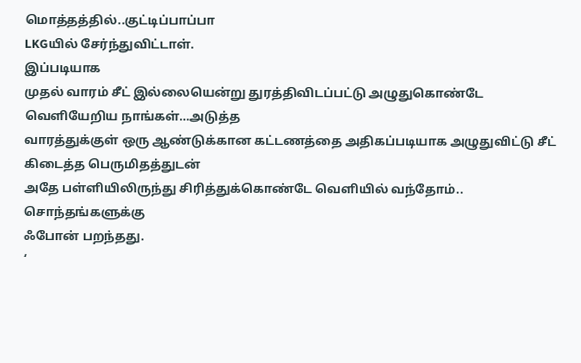மொத்தத்தில்..குட்டிப்பாப்பா
LKGயில் சேர்ந்துவிட்டாள்.
இப்படியாக
முதல் வாரம் சீட் இல்லையென்று துரத்திவிடப்பட்டு அழுதுகொண்டே வெளியேறிய நாங்கள்…அடுத்த
வாரத்துக்குள் ஒரு ஆண்டுக்கான கட்டணத்தை அதிகப்படியாக அழுதுவிட்டு சீட் கிடைத்த பெருமிதத்துடன்
அதே பள்ளியிலிருந்து சிரித்துக்கொண்டே வெளியில் வந்தோம்..
சொந்தங்களுக்கு
ஃபோன் பறந்தது.
‘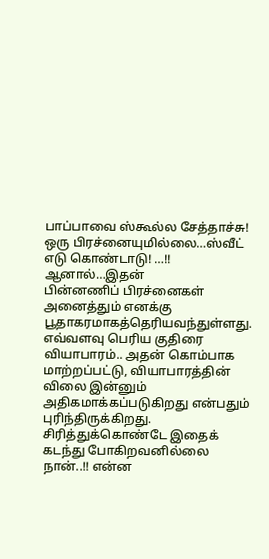பாப்பாவை ஸ்கூல்ல சேத்தாச்சு! ஒரு பிரச்னையுமில்லை…ஸ்வீட் எடு கொண்டாடு! …!!
ஆனால்…இதன்
பின்னணிப் பிரச்னைகள் அனைத்தும் எனக்கு பூதாகரமாகத்தெரியவந்துள்ளது. எவ்வளவு பெரிய குதிரை வியாபாரம்.. அதன் கொம்பாக மாற்றப்பட்டு, வியாபாரத்தின் விலை இன்னும் அதிகமாக்கப்படுகிறது என்பதும் புரிந்திருக்கிறது.
சிரித்துக்கொண்டே இதைக் கடந்து போகிறவனில்லை
நான்..!! என்ன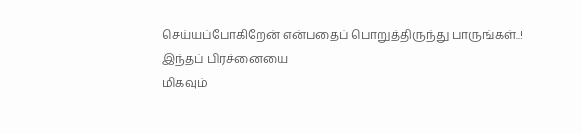செய்யப்போகிறேன் என்பதைப் பொறுத்திருந்து பாருங்கள்..! இந்தப் பிரச்னையை
மிகவும்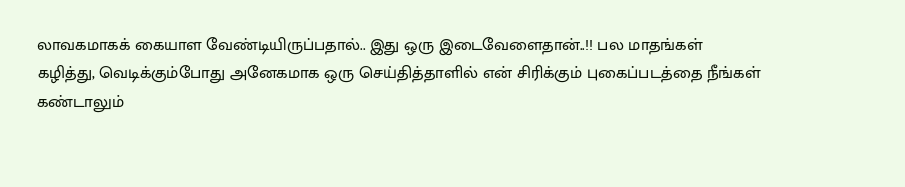லாவகமாகக் கையாள வேண்டியிருப்பதால்.. இது ஒரு இடைவேளைதான்..!! பல மாதங்கள்
கழித்து, வெடிக்கும்போது அனேகமாக ஒரு செய்தித்தாளில் என் சிரிக்கும் புகைப்படத்தை நீங்கள்
கண்டாலும்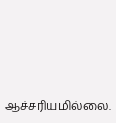ஆச்சரியமில்லை.